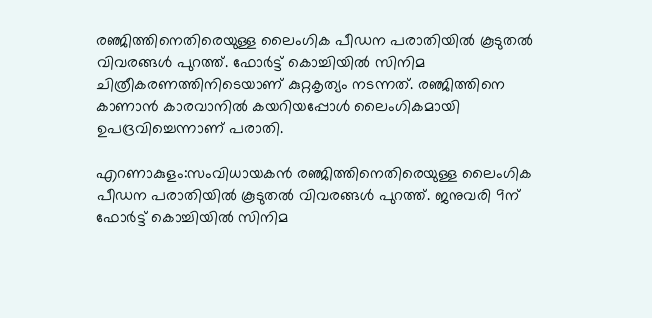രഞ്ജിത്തിനെതിരെയുള്ള ലൈംഗിക പീഡന പരാതിയിൽ കൂടുതൽ വിവരങ്ങൾ പുറത്ത്. ഫോർട്ട്‌ കൊച്ചിയിൽ സിനിമ ചിത്രീകരണത്തിനിടെയാണ് കുറ്റകൃത്യം നടന്നത്. രഞ്ജിത്തിനെ കാണാൻ കാരവാനിൽ കയറിയപ്പോൾ ലൈംഗികമായി ഉപദ്രവിച്ചെന്നാണ് പരാതി.

എറണാകുളം:സംവിധായകൻ രഞ്ജിത്തിനെതിരെയുള്ള ലൈംഗിക പീഡന പരാതിയിൽ കൂടുതൽ വിവരങ്ങൾ പുറത്ത്. ജനുവരി 9ന് ഫോർട്ട്‌ കൊച്ചിയിൽ സിനിമ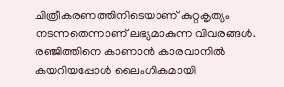ചിത്രീകരണത്തിനിടെയാണ് കുറ്റകൃത്യം നടന്നതെന്നാണ് ലഭ്യമാകുന്ന വിവരങ്ങൾ. രഞ്ജിത്തിനെ കാണാൻ കാരവാനിൽ കയറിയപ്പോൾ ലൈംഗികമായി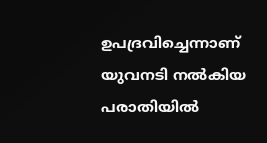ഉപദ്രവിച്ചെന്നാണ് യുവനടി നൽകിയ പരാതിയിൽ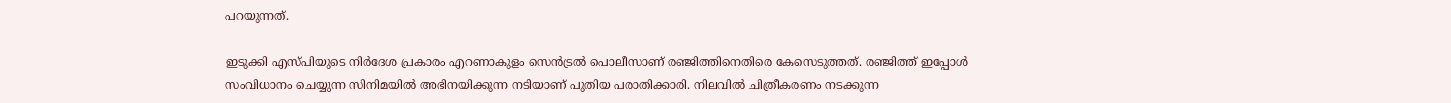പറയുന്നത്.

ഇടുക്കി എസ്പിയുടെ നിർദേശ പ്രകാരം എറണാകുളം സെൻട്രൽ പൊലീസാണ് രഞ്ജിത്തിനെതിരെ കേസെടുത്തത്. രഞ്ജിത്ത് ഇപ്പോൾ സംവിധാനം ചെയ്യുന്ന സിനിമയിൽ അഭിനയിക്കുന്ന നടിയാണ് പുതിയ പരാതിക്കാരി. നിലവിൽ ചിത്രീകരണം നടക്കുന്ന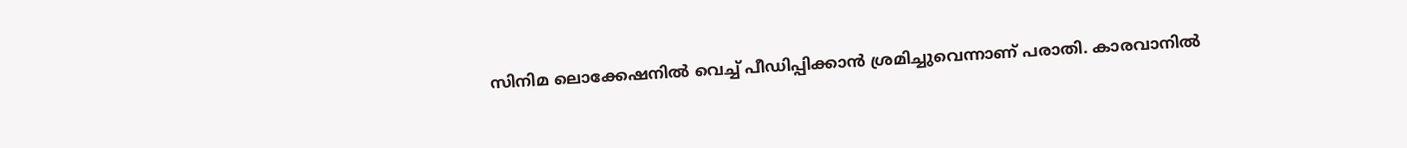സിനിമ ലൊക്കേഷനിൽ വെച്ച് പീഡിപ്പിക്കാൻ ശ്രമിച്ചുവെന്നാണ് പരാതി. കാരവാനിൽ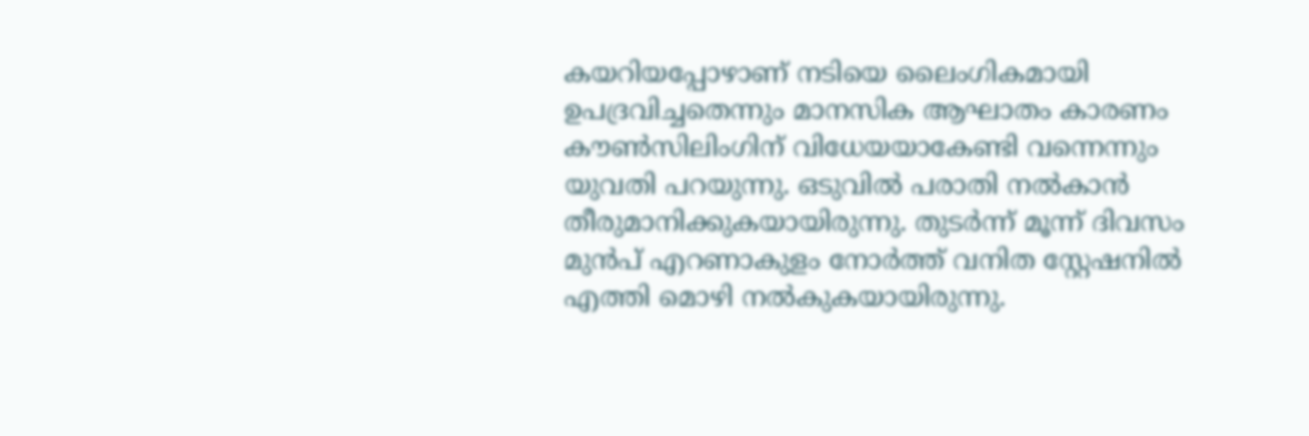കയറിയപ്പോഴാണ് നടിയെ ലൈംഗികമായി ഉപദ്രവിച്ചതെന്നും മാനസിക ആഘാതം കാരണം കൗൺസിലിംഗിന് വിധേയയാകേണ്ടി വന്നെന്നും യുവതി പറയുന്നു. ഒടുവിൽ പരാതി നൽകാൻ തീരുമാനിക്കുകയായിരുന്നു. തുടർന്ന് മൂന്ന് ദിവസം മുൻപ് എറണാകുളം നോർത്ത് വനിത സ്റ്റേഷനിൽ എത്തി മൊഴി നൽകുകയായിരുന്നു.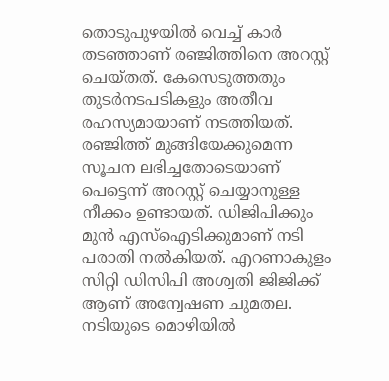തൊടുപുഴയിൽ വെച്ച് കാർ തടഞ്ഞാണ് രഞ്ജിത്തിനെ അറസ്റ്റ് ചെയ്തത്. കേസെടുത്തതും തുടർനടപടികളും അതീവ രഹസ്യമായാണ് നടത്തിയത്. രഞ്ജിത്ത് മുങ്ങിയേക്കുമെന്ന സൂചന ലഭിച്ചതോടെയാണ് പെട്ടെന്ന് അറസ്റ്റ് ചെയ്യാനുള്ള നീക്കം ഉണ്ടായത്. ഡിജിപിക്കും മുൻ എസ്ഐടിക്കുമാണ് നടി പരാതി നൽകിയത്. എറണാകുളം സിറ്റി ഡിസിപി അശ്വതി ജിജിക്ക് ആണ് അന്വേഷണ ചുമതല. നടിയുടെ മൊഴിയിൽ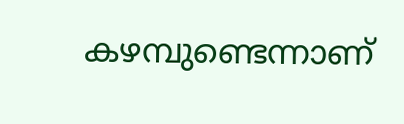കഴമ്പുണ്ടെന്നാണ്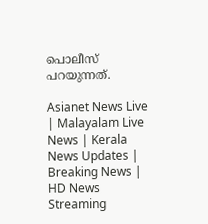പൊലീസ് പറയുന്നത്.

Asianet News Live | Malayalam Live News | Kerala News Updates | Breaking News | HD News Streaming